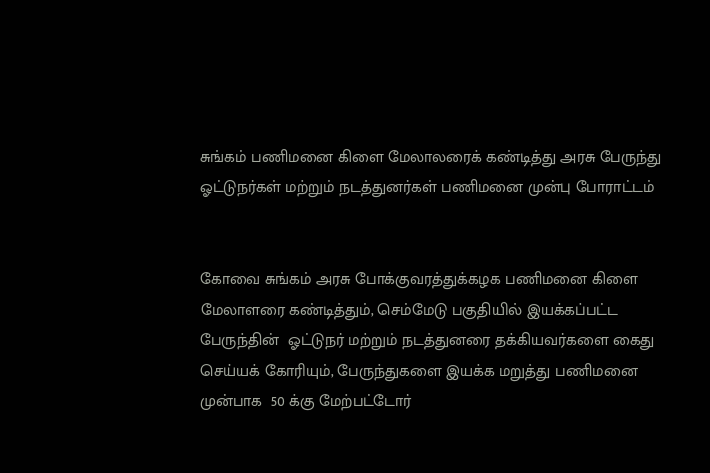சுங்கம் பணிமனை கிளை மேலாலரைக் கண்டித்து அரசு பேருந்து ஓட்டுநர்கள் மற்றும் நடத்துனர்கள் பணிமனை முன்பு போராட்டம்


கோவை சுங்கம் அரசு போக்குவரத்துக்கழக பணிமனை கிளை மேலாளரை கண்டித்தும், செம்மேடு பகுதியில் இயக்கப்பட்ட பேருந்தின்  ஓட்டுநர் மற்றும் நடத்துனரை தக்கியவர்களை கைது செய்யக் கோரியும், பேருந்துகளை இயக்க மறுத்து பணிமனை முன்பாக  50 க்கு மேற்பட்டோர்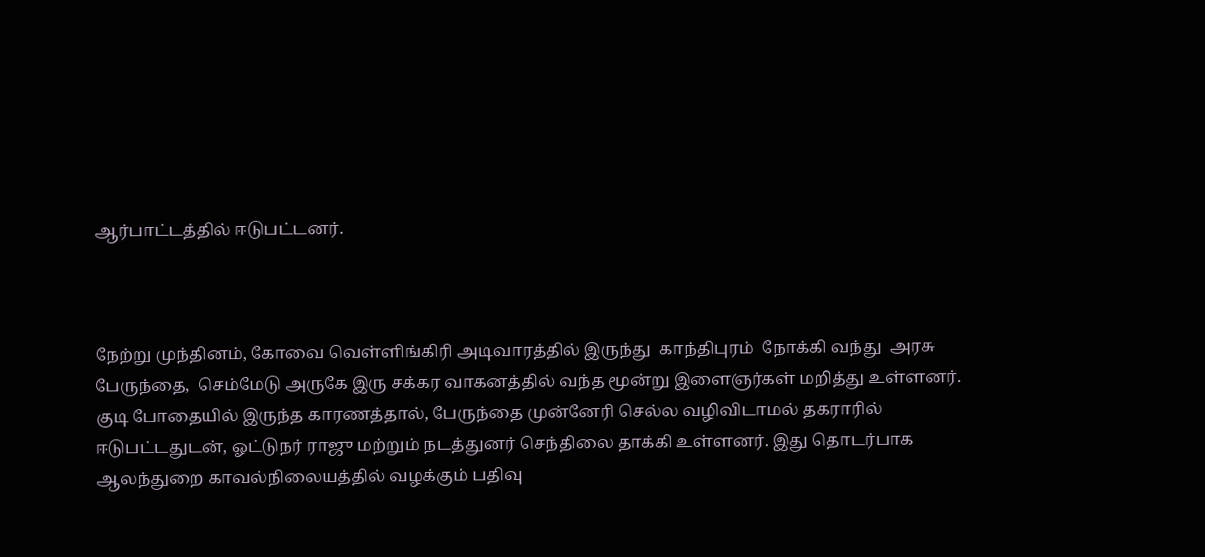ஆர்பாட்டத்தில் ஈடுபட்டனர்.



நேற்று முந்தினம், கோவை வெள்ளிங்கிரி அடிவாரத்தில் இருந்து  காந்திபுரம்  நோக்கி வந்து  அரசு பேருந்தை,  செம்மேடு அருகே இரு சக்கர வாகனத்தில் வந்த மூன்று இளைஞர்கள் மறித்து உள்ளனர். குடி போதையில் இருந்த காரணத்தால், பேருந்தை முன்னேரி செல்ல வழிவிடாமல் தகராரில் ஈடுபட்டதுடன், ஓட்டுநர் ராஜு மற்றும் நடத்துனர் செந்திலை தாக்கி உள்ளனர். இது தொடர்பாக ஆலந்துறை காவல்நிலையத்தில் வழக்கும் பதிவு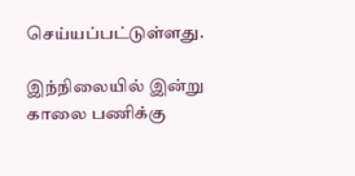செய்யப்பட்டுள்ளது.

இந்நிலையில் இன்று காலை பணிக்கு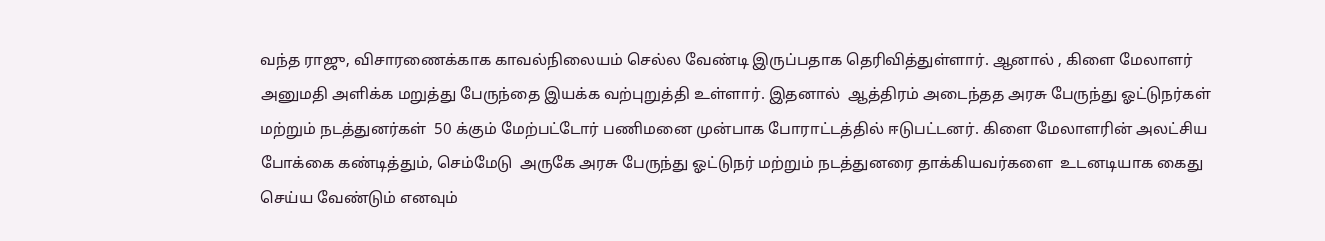வந்த ராஜு, விசாரணைக்காக காவல்நிலையம் செல்ல வேண்டி இருப்பதாக தெரிவித்துள்ளார். ஆனால் , கிளை மேலாளர் அனுமதி அளிக்க மறுத்து பேருந்தை இயக்க வற்புறுத்தி உள்ளார். இதனால்  ஆத்திரம் அடைந்தத அரசு பேருந்து ஓட்டுநர்கள் மற்றும் நடத்துனர்கள்  50 க்கும் மேற்பட்டோர் பணிமனை முன்பாக போராட்டத்தில் ஈடுபட்டனர். கிளை மேலாளரின் அலட்சிய போக்கை கண்டித்தும், செம்மேடு  அருகே அரசு பேருந்து ஓட்டுநர் மற்றும் நடத்துனரை தாக்கியவர்களை  உடனடியாக கைது செய்ய வேண்டும் எனவும்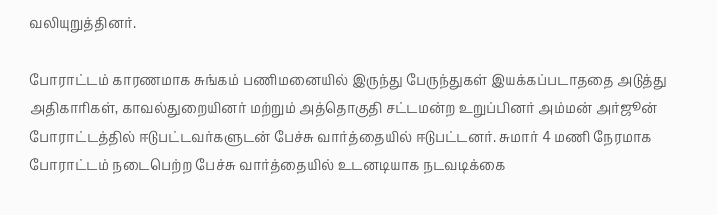வலியுறுத்தினர்.

போராட்டம் காரணமாக சுங்கம் பணிமனையில் இருந்து பேருந்துகள் இயக்கப்படாததை அடுத்து அதிகாரிகள், காவல்துறையினர் மற்றும் அத்தொகுதி சட்டமன்ற உறுப்பினர் அம்மன் அர்ஜூன் போராட்டத்தில் ஈடுபட்டவர்களுடன் பேச்சு வார்த்தையில் ஈடுபட்டனர். சுமார் 4 மணி நேரமாக போராட்டம் நடைபெற்ற பேச்சு வார்த்தையில் உடனடியாக நடவடிக்கை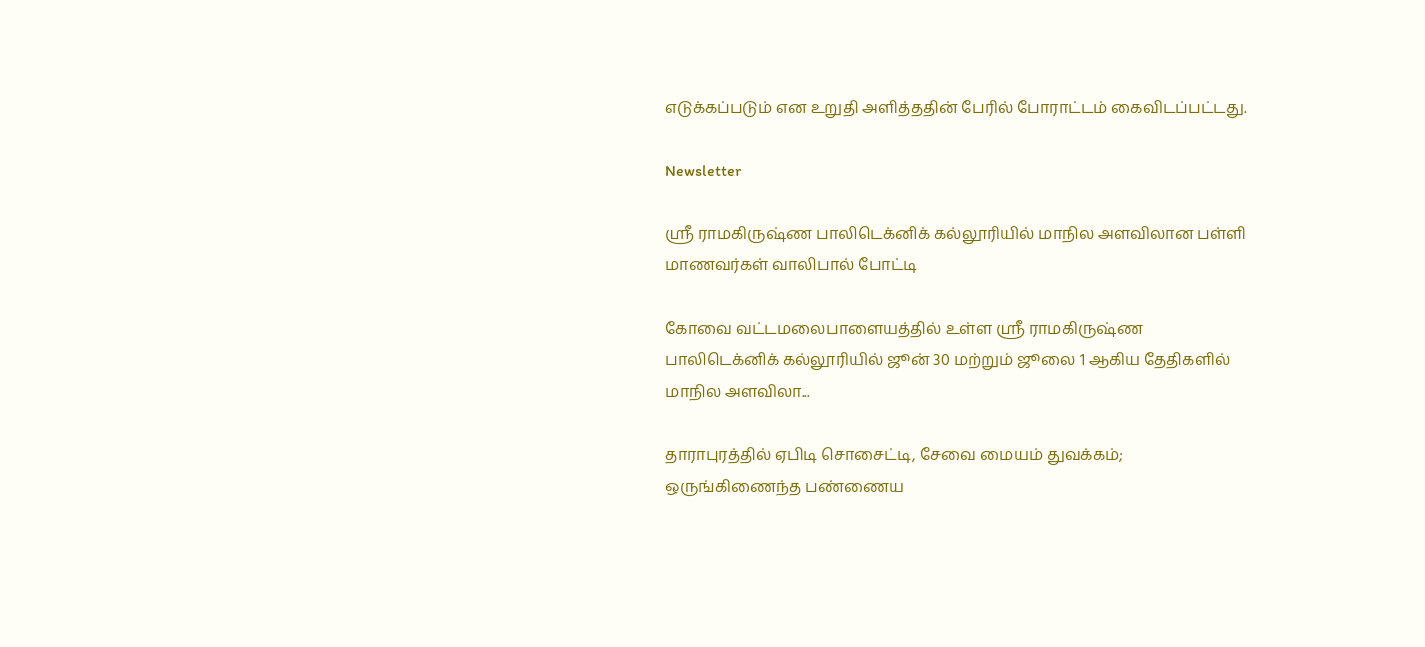எடுக்கப்படும் என உறுதி அளித்ததின் பேரில் போராட்டம் கைவிடப்பட்டது.

Newsletter

ஸ்ரீ ராமகிருஷ்ண பாலிடெக்னிக் கல்லூரியில் மாநில அளவிலான பள்ளி மாணவர்கள் வாலிபால் போட்டி

கோவை வட்டமலைபாளையத்தில் உள்ள ஸ்ரீ ராமகிருஷ்ண பாலிடெக்னிக் கல்லூரியில் ஜூன் 30 மற்றும் ஜூலை 1 ஆகிய தேதிகளில் மாநில அளவிலா...

தாராபுரத்தில் ஏபிடி சொசைட்டி, சேவை மையம் துவக்கம்; ஒருங்கிணைந்த பண்ணைய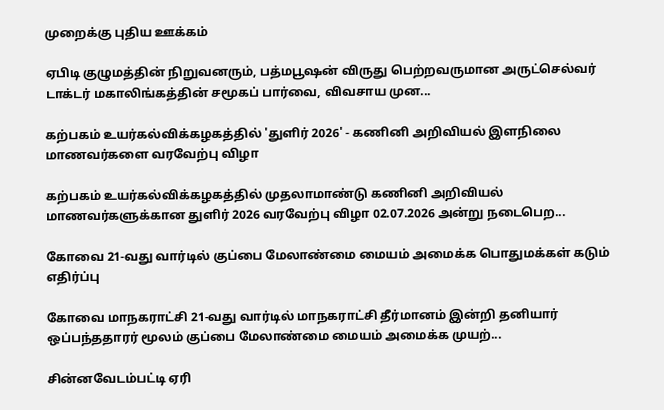முறைக்கு புதிய ஊக்கம்

ஏபிடி குழுமத்தின் நிறுவனரும், பத்மபூஷன் விருது பெற்றவருமான அருட்செல்வர் டாக்டர் மகாலிங்கத்தின் சமூகப் பார்வை, விவசாய முன...

கற்பகம் உயர்கல்விக்கழகத்தில் 'துளிர் 2026' - கணினி அறிவியல் இளநிலை மாணவர்களை வரவேற்பு விழா

கற்பகம் உயர்கல்விக்கழகத்தில் முதலாமாண்டு கணினி அறிவியல் மாணவர்களுக்கான துளிர் 2026 வரவேற்பு விழா 02.07.2026 அன்று நடைபெற...

கோவை 21-வது வார்டில் குப்பை மேலாண்மை மையம் அமைக்க பொதுமக்கள் கடும் எதிர்ப்பு

கோவை மாநகராட்சி 21-வது வார்டில் மாநகராட்சி தீர்மானம் இன்றி தனியார் ஒப்பந்ததாரர் மூலம் குப்பை மேலாண்மை மையம் அமைக்க முயற்...

சின்னவேடம்பட்டி ஏரி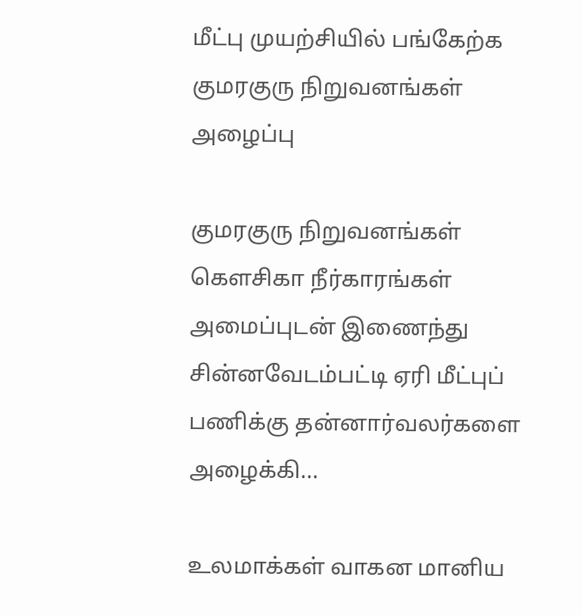மீட்பு முயற்சியில் பங்கேற்க குமரகுரு நிறுவனங்கள் அழைப்பு

குமரகுரு நிறுவனங்கள் கெளசிகா நீர்காரங்கள் அமைப்புடன் இணைந்து சின்னவேடம்பட்டி ஏரி மீட்புப் பணிக்கு தன்னார்வலர்களை அழைக்கி...

உலமாக்கள் வாகன மானிய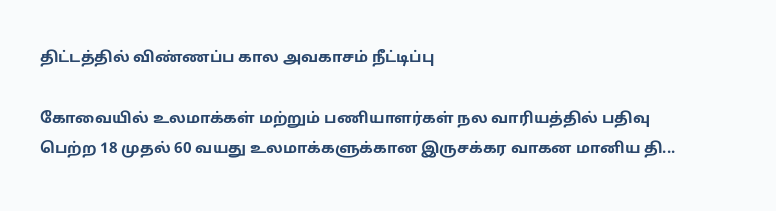திட்டத்தில் விண்ணப்ப கால அவகாசம் நீட்டிப்பு

கோவையில் உலமாக்கள் மற்றும் பணியாளர்கள் நல வாரியத்தில் பதிவு பெற்ற 18 முதல் 60 வயது உலமாக்களுக்கான இருசக்கர வாகன மானிய தி...